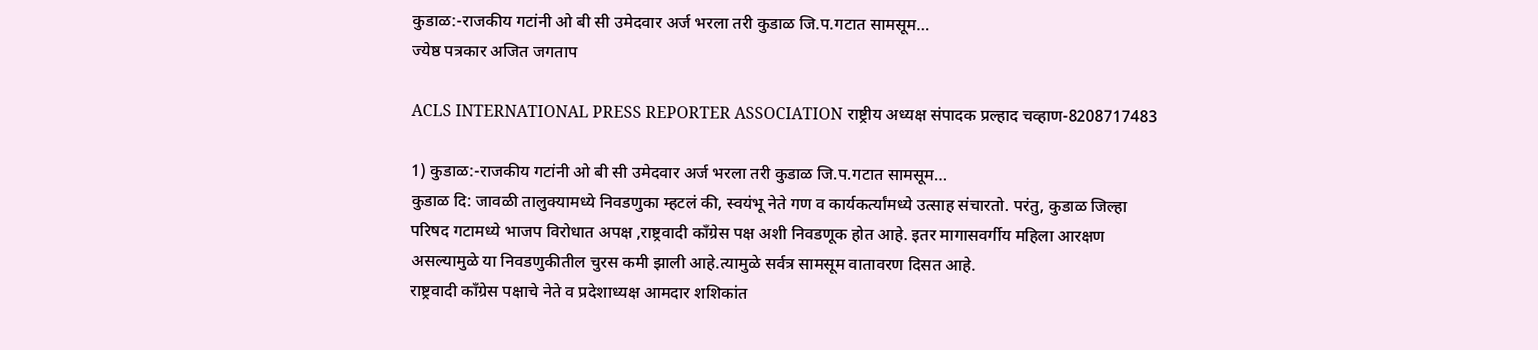कुडाळ:-राजकीय गटांनी ओ बी सी उमेदवार अर्ज भरला तरी कुडाळ जि.प.गटात सामसूम…
ज्येष्ठ पत्रकार अजित जगताप

ACLS INTERNATIONAL PRESS REPORTER ASSOCIATION राष्ट्रीय अध्यक्ष संपादक प्रल्हाद चव्हाण-8208717483

1) कुडाळ:-राजकीय गटांनी ओ बी सी उमेदवार अर्ज भरला तरी कुडाळ जि.प.गटात सामसूम…
कुडाळ दि: जावळी तालुक्यामध्ये निवडणुका म्हटलं की, स्वयंभू नेते गण व कार्यकर्त्यांमध्ये उत्साह संचारतो. परंतु, कुडाळ जिल्हा परिषद गटामध्ये भाजप विरोधात अपक्ष ,राष्ट्रवादी काँग्रेस पक्ष अशी निवडणूक होत आहे. इतर मागासवर्गीय महिला आरक्षण असल्यामुळे या निवडणुकीतील चुरस कमी झाली आहे.त्यामुळे सर्वत्र सामसूम वातावरण दिसत आहे.
राष्ट्रवादी काँग्रेस पक्षाचे नेते व प्रदेशाध्यक्ष आमदार शशिकांत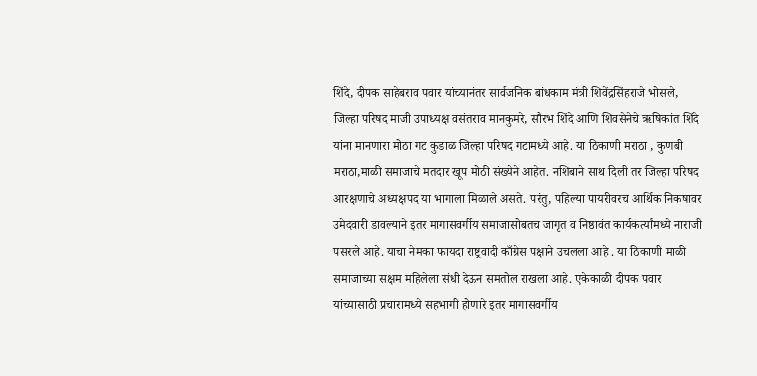शिंदे, दीपक साहेबराव पवार यांच्यानंतर सार्वजनिक बांधकाम मंत्री शिवेंद्रसिंहराजे भोसले, जिल्हा परिषद माजी उपाध्यक्ष वसंतराव मानकुमरे, सौरभ शिंदे आणि शिवसेनेचे ऋषिकांत शिंदे यांना मानणारा मोठा गट कुडाळ जिल्हा परिषद गटामध्ये आहे. या ठिकाणी मराठा , कुणबी मराठा,माळी समाजाचे मतदार खूप मोठी संख्येने आहेत. नशिबाने साथ दिली तर जिल्हा परिषद आरक्षणाचे अध्यक्षपद या भागाला मिळाले असते. परंतु, पहिल्या पायरीवरच आर्थिक निकषावर उमेदवारी डावल्याने इतर मागासवर्गीय समाजासोबतच जागृत व निष्ठावंत कार्यकर्त्यांमध्ये नाराजी पसरले आहे. याचा नेमका फायदा राष्ट्रवादी काँग्रेस पक्षाने उचलला आहे . या ठिकाणी माळी समाजाच्या सक्षम महिलेला संधी देऊन समतोल राखला आहे. एकेकाळी दीपक पवार यांच्यासाठी प्रचारामध्ये सहभागी होणारे इतर मागासवर्गीय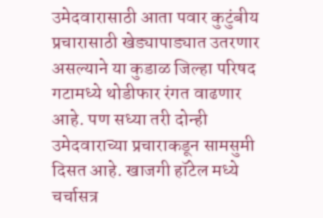उमेदवारासाठी आता पवार कुटुंबीय प्रचारासाठी खेड्यापाड्यात उतरणार असल्याने या कुडाळ जिल्हा परिषद गटामध्ये थोडीफार रंगत वाढणार आहे. पण सध्या तरी दोन्ही उमेदवाराच्या प्रचाराकडून सामसुमी दिसत आहे. खाजगी हॉटेल मध्ये चर्चासत्र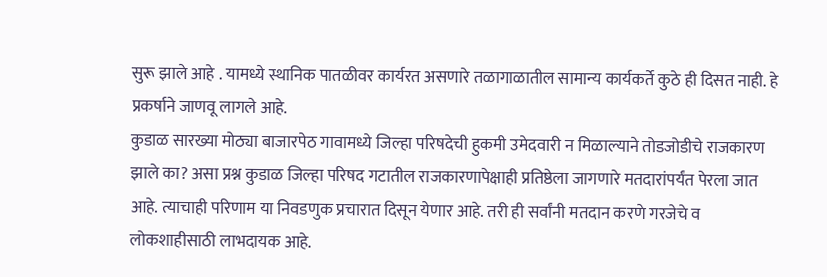सुरू झाले आहे . यामध्ये स्थानिक पातळीवर कार्यरत असणारे तळागाळातील सामान्य कार्यकर्ते कुठे ही दिसत नाही. हे प्रकर्षाने जाणवू लागले आहे.
कुडाळ सारख्या मोठ्या बाजारपेठ गावामध्ये जिल्हा परिषदेची हुकमी उमेदवारी न मिळाल्याने तोडजोडीचे राजकारण झाले का? असा प्रश्न कुडाळ जिल्हा परिषद गटातील राजकारणापेक्षाही प्रतिष्ठेला जागणारे मतदारांपर्यंत पेरला जात आहे. त्याचाही परिणाम या निवडणुक प्रचारात दिसून येणार आहे. तरी ही सर्वांनी मतदान करणे गरजेचे व लोकशाहीसाठी लाभदायक आहे.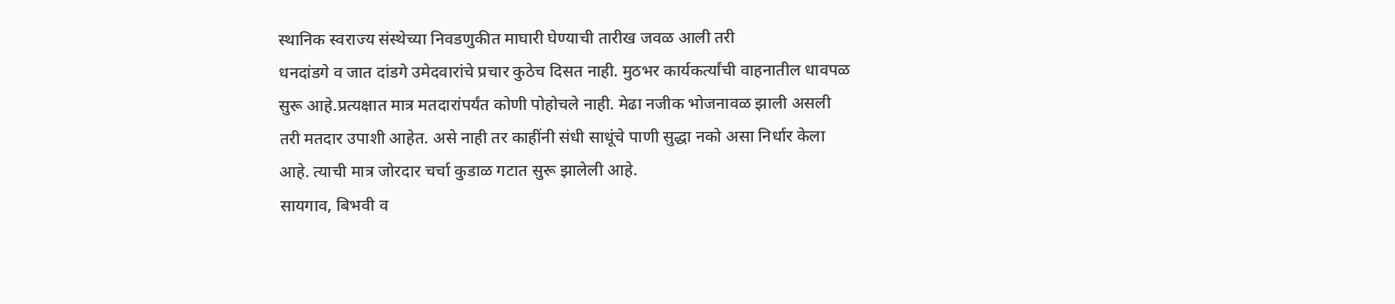स्थानिक स्वराज्य संस्थेच्या निवडणुकीत माघारी घेण्याची तारीख जवळ आली तरी
धनदांडगे व जात दांडगे उमेदवारांचे प्रचार कुठेच दिसत नाही. मुठभर कार्यकर्त्यांची वाहनातील धावपळ सुरू आहे.प्रत्यक्षात मात्र मतदारांपर्यंत कोणी पोहोचले नाही. मेढा नजीक भोजनावळ झाली असली तरी मतदार उपाशी आहेत. असे नाही तर काहींनी संधी साधूंचे पाणी सुद्धा नको असा निर्धार केला आहे. त्याची मात्र जोरदार चर्चा कुडाळ गटात सुरू झालेली आहे.
सायगाव, बिभवी व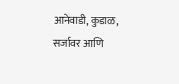आनेवाडी, कुडाळ, सर्जावर आणि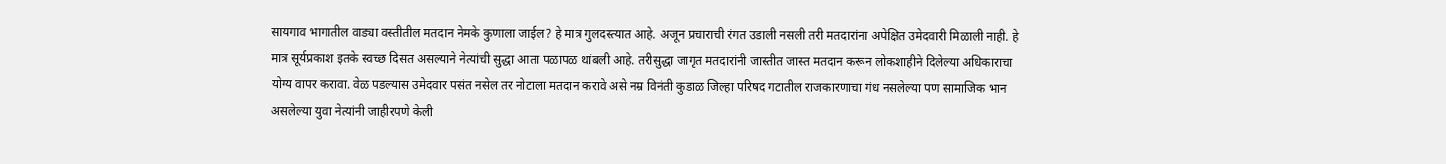सायगाव भागातील वाड्या वस्तीतील मतदान नेमके कुणाला जाईल? हे मात्र गुलदस्त्यात आहे. अजून प्रचाराची रंगत उडाली नसली तरी मतदारांना अपेक्षित उमेदवारी मिळाली नाही. हे मात्र सूर्यप्रकाश इतके स्वच्छ दिसत असल्याने नेत्यांची सुद्धा आता पळापळ थांबली आहे. तरीसुद्धा जागृत मतदारांनी जास्तीत जास्त मतदान करून लोकशाहीने दिलेल्या अधिकाराचा योग्य वापर करावा. वेळ पडल्यास उमेदवार पसंत नसेल तर नोटाला मतदान करावे असे नम्र विनंती कुडाळ जिल्हा परिषद गटातील राजकारणाचा गंध नसलेल्या पण सामाजिक भान असलेल्या युवा नेत्यांनी जाहीरपणे केली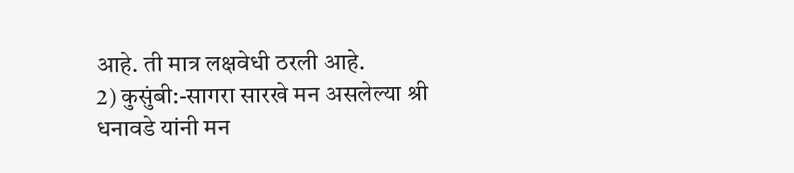आहे. ती मात्र लक्षवेधी ठरली आहे.
2) कुसुंबी:-सागरा सारखे मन असलेल्या श्री धनावडे यांनी मन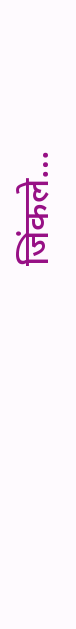जिंकले…